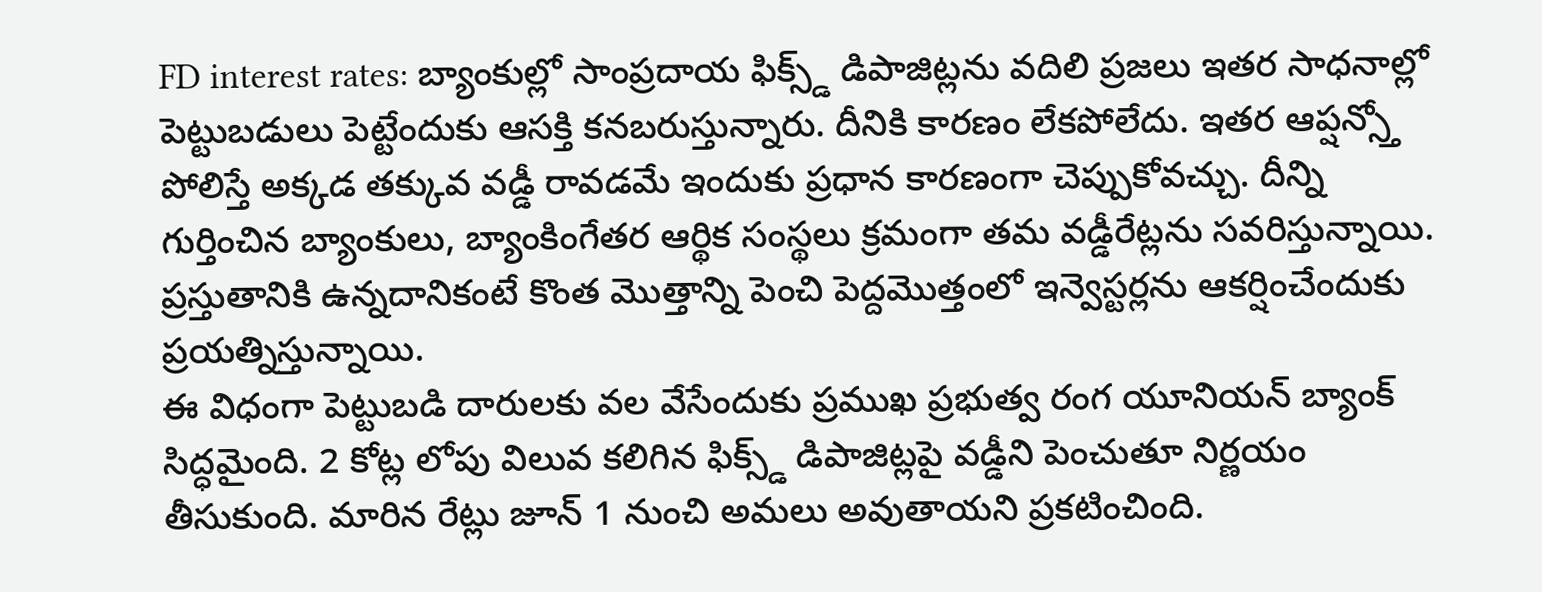FD interest rates: బ్యాంకుల్లో సాంప్రదాయ ఫిక్స్డ్ డిపాజిట్లను వదిలి ప్రజలు ఇతర సాధనాల్లో పెట్టుబడులు పెట్టేందుకు ఆసక్తి కనబరుస్తున్నారు. దీనికి కారణం లేకపోలేదు. ఇతర ఆప్షన్స్తో పోలిస్తే అక్కడ తక్కువ వడ్డీ రావడమే ఇందుకు ప్రధాన కారణంగా చెప్పుకోవచ్చు. దీన్ని గుర్తించిన బ్యాంకులు, బ్యాంకింగేతర ఆర్థిక సంస్థలు క్రమంగా తమ వడ్డీరేట్లను సవరిస్తున్నాయి. ప్రస్తుతానికి ఉన్నదానికంటే కొంత మొత్తాన్ని పెంచి పెద్దమొత్తంలో ఇన్వెస్టర్లను ఆకర్షించేందుకు ప్రయత్నిస్తున్నాయి.
ఈ విధంగా పెట్టుబడి దారులకు వల వేసేందుకు ప్రముఖ ప్రభుత్వ రంగ యూనియన్ బ్యాంక్ సిద్ధమైంది. 2 కోట్ల లోపు విలువ కలిగిన ఫిక్స్డ్ డిపాజిట్లపై వడ్డీని పెంచుతూ నిర్ణయం తీసుకుంది. మారిన రేట్లు జూన్ 1 నుంచి అమలు అవుతాయని ప్రకటించింది.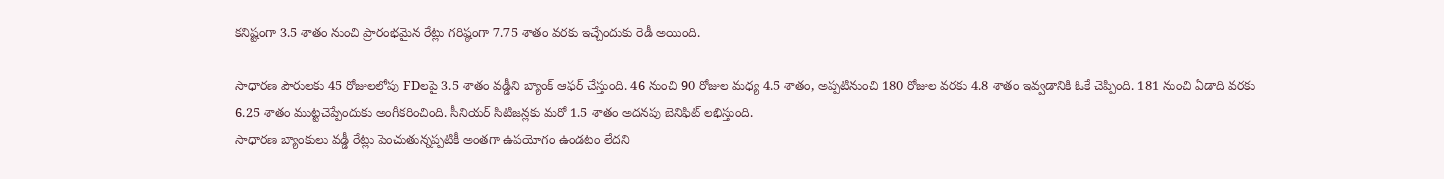కనిష్టంగా 3.5 శాతం నుంచి ప్రారంభమైన రేట్లు గరిష్ఠంగా 7.75 శాతం వరకు ఇచ్చేందుకు రెడీ అయింది.

సాధారణ పౌరులకు 45 రోజులలోపు FDలపై 3.5 శాతం వడ్డీని బ్యాంక్ ఆఫర్ చేస్తుంది. 46 నుంచి 90 రోజుల మధ్య 4.5 శాతం, అప్పటినుంచి 180 రోజుల వరకు 4.8 శాతం ఇవ్వడానికి ఓకే చెప్పింది. 181 నుంచి ఏడాది వరకు 6.25 శాతం ముట్టచెప్పేందుకు అంగీకరించింది. సీనియర్ సిటిజన్లకు మరో 1.5 శాతం అదనపు బెనిఫిట్ లభిస్తుంది.
సాధారణ బ్యాంకులు వడ్డీ రేట్లు పెంచుతున్నప్పటికీ అంతగా ఉపయోగం ఉండటం లేదని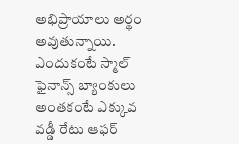అభిప్రాయాలు అర్థం అవుతున్నాయి. ఎందుకంటే స్మాల్ ఫైనాన్స్ బ్యాంకులు అంతకంటే ఎక్కువ వడ్డీ రేటు ఆఫర్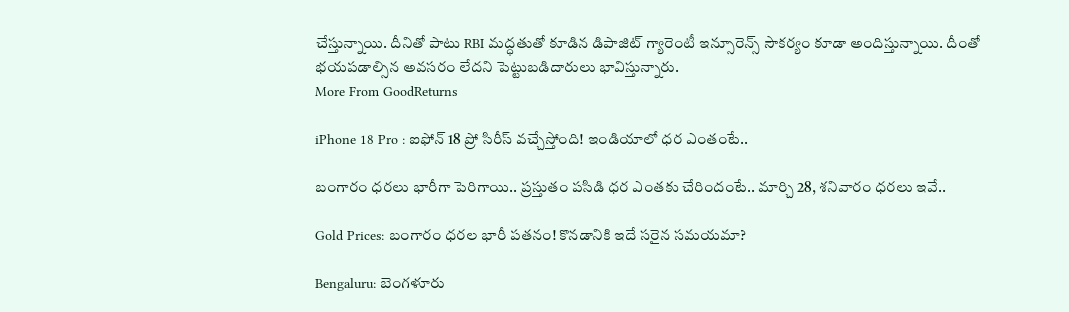చేస్తున్నాయి. దీనితో పాటు RBI మద్ధతుతో కూడిన డిపాజిట్ గ్యారెంటీ ఇన్సూరెన్స్ సౌకర్యం కూడా అందిస్తున్నాయి. దీంతో భయపడాల్సిన అవసరం లేదని పెట్టుబడిదారులు భావిస్తున్నారు.
More From GoodReturns

iPhone 18 Pro : ఐఫోన్ 18 ప్రో సిరీస్ వచ్చేస్తోంది! ఇండియాలో ధర ఎంతంటే..

బంగారం ధరలు భారీగా పెరిగాయి.. ప్రస్తుతం పసిడి ధర ఎంతకు చేరిందంటే.. మార్చి 28, శనివారం ధరలు ఇవే..

Gold Prices: బంగారం ధరల భారీ పతనం! కొనడానికి ఇదే సరైన సమయమా?

Bengaluru: బెంగళూరు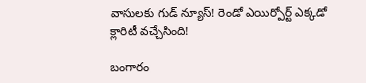వాసులకు గుడ్ న్యూస్! రెండో ఎయిర్పోర్ట్ ఎక్కడో క్లారిటీ వచ్చేసింది!

బంగారం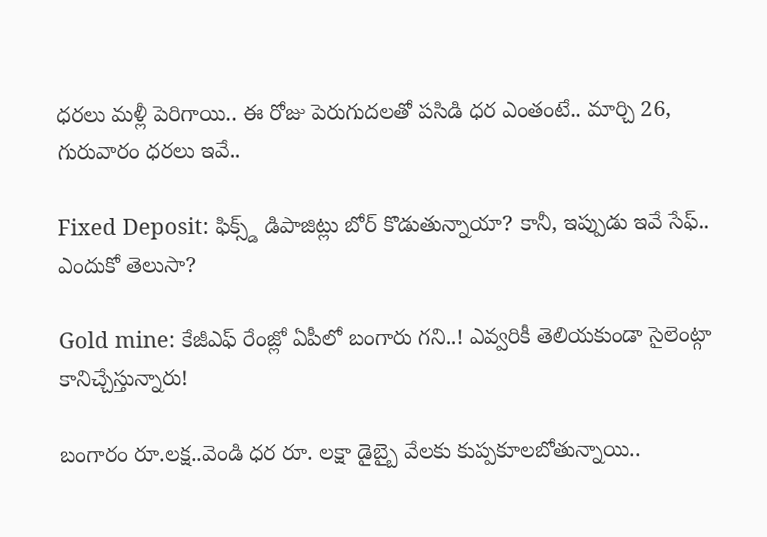ధరలు మళ్లీ పెరిగాయి.. ఈ రోజు పెరుగుదలతో పసిడి ధర ఎంతంటే.. మార్చి 26, గురువారం ధరలు ఇవే..

Fixed Deposit: ఫిక్స్డ్ డిపాజిట్లు బోర్ కొడుతున్నాయా? కానీ, ఇప్పుడు ఇవే సేఫ్.. ఎందుకో తెలుసా?

Gold mine: కేజీఎఫ్ రేంజ్లో ఏపీలో బంగారు గని..! ఎవ్వరికీ తెలియకుండా సైలెంట్గా కానిచ్చేస్తున్నారు!

బంగారం రూ.లక్ష..వెండి ధర రూ. లక్షా డైబ్బై వేలకు కుప్పకూలబోతున్నాయి..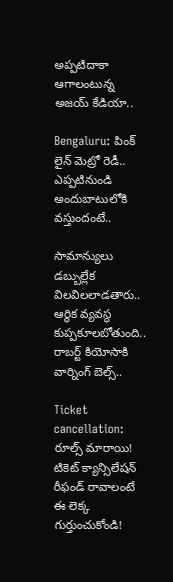అప్పటిదాకా ఆగాలంటున్న అజయ్ కేడియా..

Bengaluru: పింక్ లైన్ మెట్రో రెడీ.. ఎప్పటినుండి అందుబాటులోకి వస్తుందంటే..

సామాన్యులు డబ్బుల్లేక విలవిలలాడతారు.. ఆర్థిక వ్యవస్థ కుప్పకూలబోతుంది.. రాబర్ట్ కియోసాకి వార్నింగ్ బెల్స్..

Ticket cancellation: రూల్స్ మారాయి! టికెట్ క్యాన్సిలేషన్ రీఫండ్ రావాలంటే ఈ లెక్క గుర్తుంచుకోండి!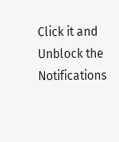Click it and Unblock the Notifications